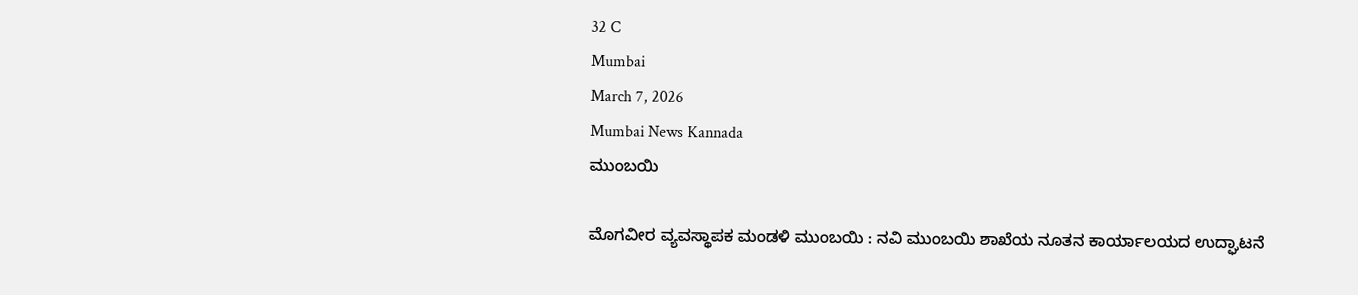32 C
Mumbai
March 7, 2026
Mumbai News Kannada
ಮುಂಬಯಿ

ಮೊಗವೀರ ವ್ಯವಸ್ಥಾಪಕ ಮಂಡಳಿ ಮುಂಬಯಿ : ನವಿ ಮುಂಬಯಿ ಶಾಖೆಯ ನೂತನ ಕಾರ್ಯಾಲಯದ ಉದ್ಘಾಟನೆ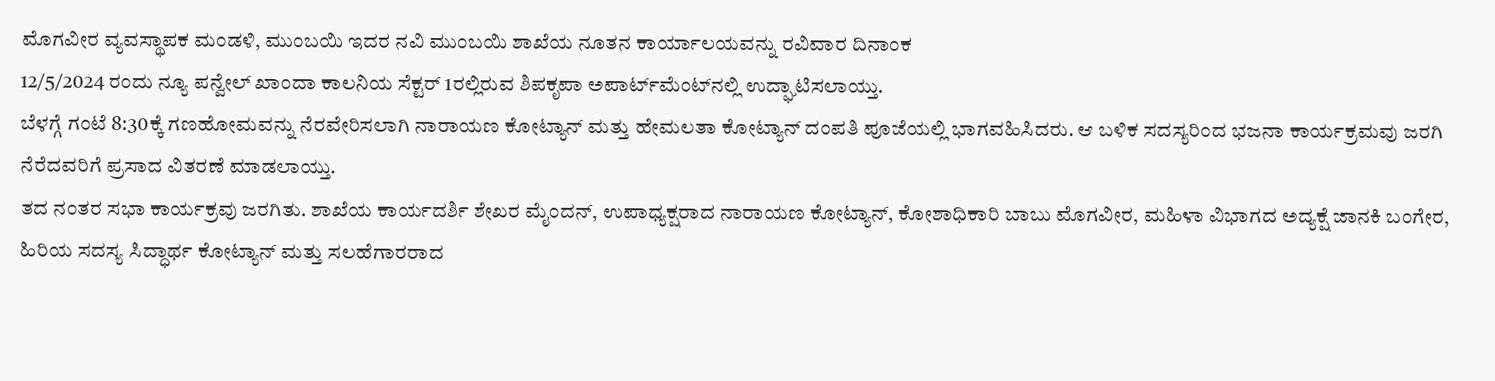ಮೊಗವೀರ ವ್ಯವಸ್ಥಾಪಕ ಮಂಡಳಿ, ಮುಂಬಯಿ ಇದರ ನವಿ ಮುಂಬಯಿ ಶಾಖೆಯ ನೂತನ ಕಾರ್ಯಾಲಯವನ್ನು ರವಿವಾರ ದಿನಾಂಕ
12/5/2024 ರಂದು ನ್ಯೂ ಪನ್ವೇಲ್‌ ಖಾಂದಾ ಕಾಲನಿಯ ಸೆಕ್ಟರ್‌ 1ರಲ್ಲಿರುವ ಶಿಪಕೃಪಾ ಅಪಾರ್ಟ್‌ಮೆಂಟ್‌ನಲ್ಲಿ ಉದ್ಘಾಟಿಸಲಾಯ್ತು.
ಬೆಳಗ್ಗೆ ಗಂಟೆ 8:30ಕ್ಕೆ ಗಣಹೋಮವನ್ನು ನೆರವೇರಿಸಲಾಗಿ ನಾರಾಯಣ ಕೋಟ್ಯಾನ್‌ ಮತ್ತು ಹೇಮಲತಾ ಕೋಟ್ಯಾನ್‌ ದಂಪತಿ ಪೂಜೆಯಲ್ಲಿ ಭಾಗವಹಿಸಿದರು. ಆ ಬಳಿಕ ಸದಸ್ಯರಿಂದ ಭಜನಾ ಕಾರ್ಯಕ್ರಮವು ಜರಗಿ ನೆರೆದವರಿಗೆ ಪ್ರಸಾದ ವಿತರಣೆ ಮಾಡಲಾಯ್ತು.
ತದ ನಂತರ ಸಭಾ ಕಾರ್ಯಕ್ರವು ಜರಗಿತು. ಶಾಖೆಯ ಕಾರ್ಯದರ್ಶಿ ಶೇಖರ ಮೈಂದನ್‌, ಉಪಾಧ್ಯಕ್ಷರಾದ ನಾರಾಯಣ ಕೋಟ್ಯಾನ್‌, ಕೋಶಾಧಿಕಾರಿ ಬಾಬು ಮೊಗವೀರ, ಮಹಿಳಾ ವಿಭಾಗದ ಅದ್ಯಕ್ಷೆ ಜಾನಕಿ ಬಂಗೇರ, ಹಿರಿಯ ಸದಸ್ಯ ಸಿದ್ಧಾರ್ಥ ಕೋಟ್ಯಾನ್‌ ಮತ್ತು ಸಲಹೆಗಾರರಾದ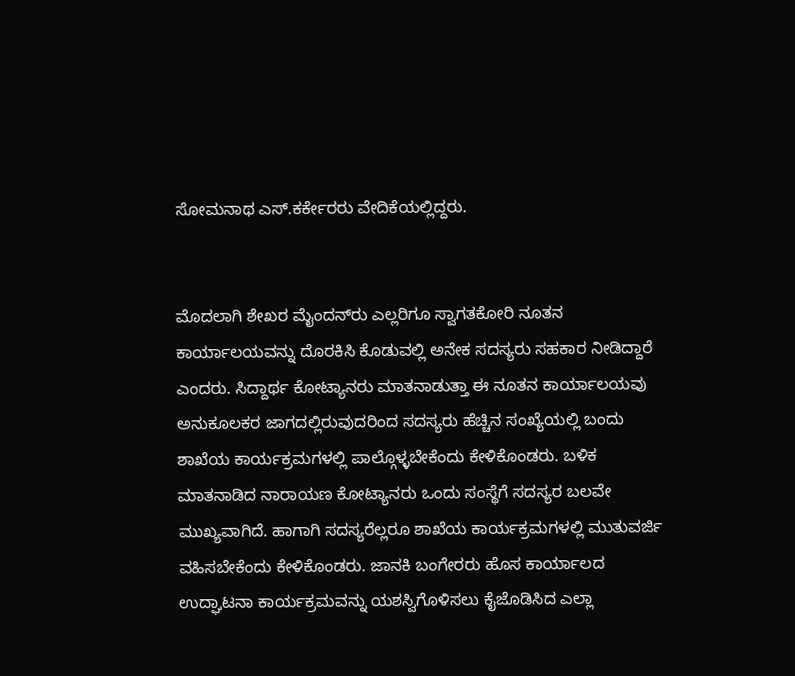ಸೋಮನಾಥ ಎಸ್‌.ಕರ್ಕೇರರು ವೇದಿಕೆಯಲ್ಲಿದ್ದರು.


ಮೊದಲಾಗಿ ಶೇಖರ ಮೈಂದನ್‌ರು ಎಲ್ಲರಿಗೂ ಸ್ವಾಗತಕೋರಿ ನೂತನ ಕಾರ್ಯಾಲಯವನ್ನು ದೊರಕಿಸಿ ಕೊಡುವಲ್ಲಿ ಅನೇಕ ಸದಸ್ಯರು ಸಹಕಾರ ನೀಡಿದ್ದಾರೆ ಎಂದರು. ಸಿದ್ದಾರ್ಥ ಕೋಟ್ಯಾನರು ಮಾತನಾಡುತ್ತಾ ಈ ನೂತನ ಕಾರ್ಯಾಲಯವು ಅನುಕೂಲಕರ ಜಾಗದಲ್ಲಿರುವುದರಿಂದ ಸದಸ್ಯರು ಹೆಚ್ಚಿನ ಸಂಖ್ಯೆಯಲ್ಲಿ ಬಂದು ಶಾಖೆಯ ಕಾರ್ಯಕ್ರಮಗಳಲ್ಲಿ ಪಾಲ್ಗೊಳ್ಳಬೇಕೆಂದು ಕೇಳಿಕೊಂಡರು. ಬಳಿಕ ಮಾತನಾಡಿದ ನಾರಾಯಣ ಕೋಟ್ಯಾನರು ಒಂದು ಸಂಸ್ಥೆಗೆ ಸದಸ್ಯರ ಬಲವೇ ಮುಖ್ಯವಾಗಿದೆ. ಹಾಗಾಗಿ ಸದಸ್ಯರೆಲ್ಲರೂ ಶಾಖೆಯ ಕಾರ್ಯಕ್ರಮಗಳಲ್ಲಿ ಮುತುವರ್ಜಿ ವಹಿಸಬೇಕೆಂದು ಕೇಳಿಕೊಂಡರು. ಜಾನಕಿ ಬಂಗೇರರು ಹೊಸ ಕಾರ್ಯಾಲದ ಉದ್ಘಾಟನಾ ಕಾರ್ಯಕ್ರಮವನ್ನು ಯಶಸ್ವಿಗೊಳಿಸಲು ಕೈಜೊಡಿಸಿದ ಎಲ್ಲಾ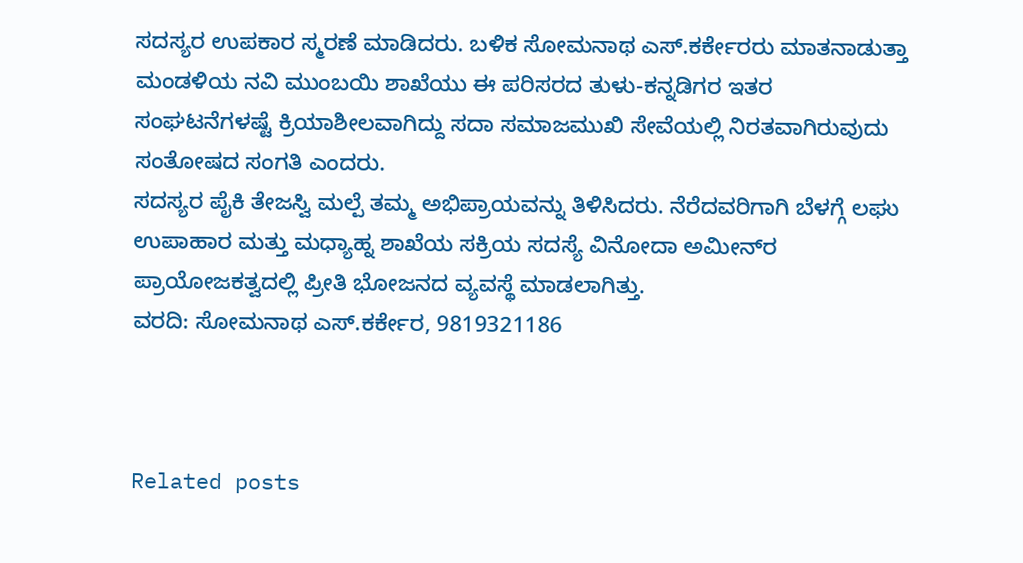ಸದಸ್ಯರ ಉಪಕಾರ ಸ್ಮರಣೆ ಮಾಡಿದರು. ಬಳಿಕ ಸೋಮನಾಥ ಎಸ್‌.ಕರ್ಕೇರರು ಮಾತನಾಡುತ್ತಾ ಮಂಡಳಿಯ ನವಿ ಮುಂಬಯಿ ಶಾಖೆಯು ಈ ಪರಿಸರದ ತುಳು-ಕನ್ನಡಿಗರ ಇತರ ಸಂಘಟನೆಗಳಷ್ಟೆ ಕ್ರಿಯಾಶೀಲವಾಗಿದ್ದು ಸದಾ ಸಮಾಜಮುಖಿ ಸೇವೆಯಲ್ಲಿ ನಿರತವಾಗಿರುವುದು ಸಂತೋಷದ ಸಂಗತಿ ಎಂದರು.
ಸದಸ್ಯರ ಪೈಕಿ ತೇಜಸ್ವಿ ಮಲ್ಪೆ ತಮ್ಮ ಅಭಿಪ್ರಾಯವನ್ನು ತಿಳಿಸಿದರು. ನೆರೆದವರಿಗಾಗಿ ಬೆಳಗ್ಗೆ ಲಘು ಉಪಾಹಾರ ಮತ್ತು ಮಧ್ಯಾಹ್ನ ಶಾಖೆಯ ಸಕ್ರಿಯ ಸದಸ್ಯೆ ವಿನೋದಾ ಅಮೀನ್‌ರ ಪ್ರಾಯೋಜಕತ್ವದಲ್ಲಿ ಪ್ರೀತಿ ಭೋಜನದ ವ್ಯವಸ್ಥೆ ಮಾಡಲಾಗಿತ್ತು.
ವರದಿ: ಸೋಮನಾಥ ಎಸ್‌.ಕರ್ಕೇರ, 9819321186



Related posts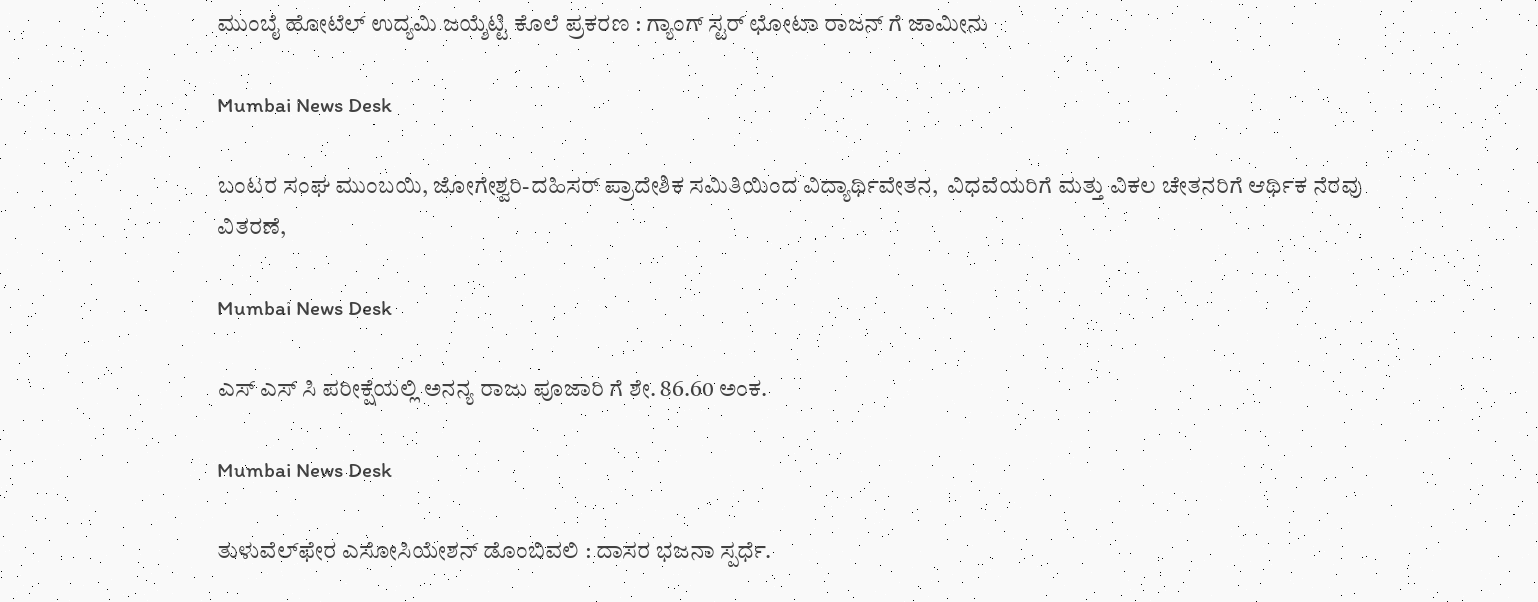ಮುಂಬೈ ಹೋಟೆಲ್ ಉದ್ಯಮಿ ಜಯ್ಶೆಟ್ಟಿ ಕೊಲೆ ಪ್ರಕರಣ : ಗ್ಯಾಂಗ್ ಸ್ಟರ್ ಛೋಟಾ ರಾಜನ್ ಗೆ ಜಾಮೀನು

Mumbai News Desk

ಬಂಟರ ಸಂಘ ಮುಂಬಯಿ, ಜೋಗೇಶ್ವರಿ-ದಹಿಸರ್ ಪ್ರಾದೇಶಿಕ ಸಮಿತಿಯಿಂದ ವಿದ್ಯಾರ್ಥಿವೇತನ,  ವಿಧವೆಯರಿಗೆ ಮತ್ತು ವಿಕಲ ಚೇತನರಿಗೆ ಆರ್ಥಿಕ ನೆರವು ವಿತರಣೆ,

Mumbai News Desk

ಎಸ್ ಎಸ್ ಸಿ ಪರೀಕ್ಷೆಯಲ್ಲಿ ಅನನ್ಯ ರಾಜು ಪೂಜಾರಿ ಗೆ ಶೇ. 86.60 ಅಂಕ.

Mumbai News Desk

ತುಳುವೆಲ್‌ಫೇರ ಎಸೋಸಿಯೇಶನ್ ಡೊಂಬಿವಲಿ : ದಾಸರ ಭಜನಾ ಸ್ಪರ್ಧೆ.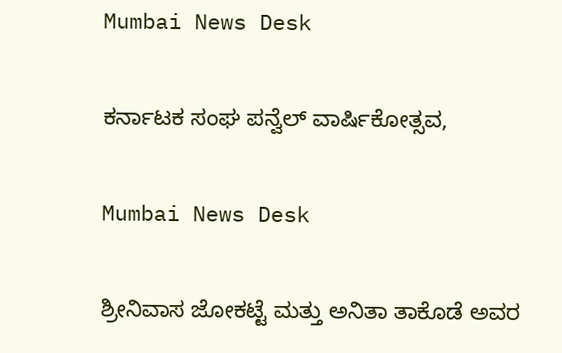Mumbai News Desk

ಕರ್ನಾಟಕ ಸಂಘ ಪನ್ವೆಲ್ ವಾರ್ಷಿಕೋತ್ಸವ,

Mumbai News Desk

ಶ್ರೀನಿವಾಸ ಜೋಕಟ್ಟೆ ಮತ್ತು ಅನಿತಾ ತಾಕೊಡೆ ಅವರ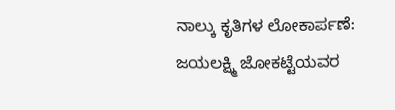ನಾಲ್ಕು ಕೃತಿಗಳ ಲೋಕಾರ್ಪಣೆ: ಜಯಲಕ್ಷ್ಮಿ ಜೋಕಟ್ಟೆಯವರ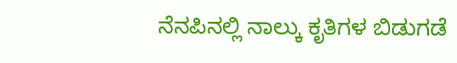ನೆನಪಿನಲ್ಲಿ ನಾಲ್ಕು ಕೃತಿಗಳ ಬಿಡುಗಡೆ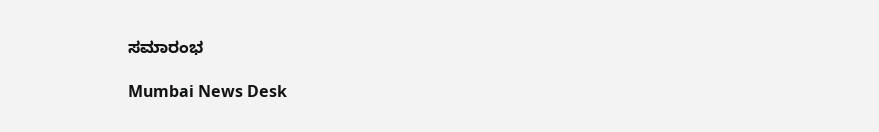ಸಮಾರಂಭ

Mumbai News Desk